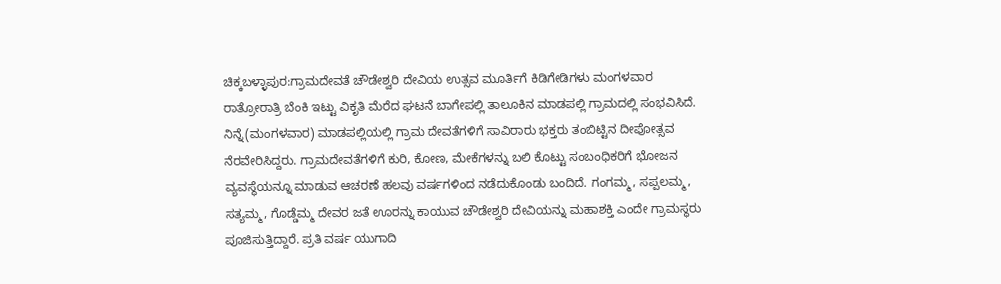ಚಿಕ್ಕಬಳ್ಳಾಪುರ:ಗ್ರಾಮದೇವತೆ ಚೌಡೇಶ್ವರಿ ದೇವಿಯ ಉತ್ಸವ ಮೂರ್ತಿಗೆ ಕಿಡಿಗೇಡಿಗಳು ಮಂಗಳವಾರ ರಾತ್ರೋರಾತ್ರಿ ಬೆಂಕಿ ಇಟ್ಟು ವಿಕೃತಿ ಮೆರೆದ ಘಟನೆ ಬಾಗೇಪಲ್ಲಿ ತಾಲೂಕಿನ ಮಾಡಪಲ್ಲಿ ಗ್ರಾಮದಲ್ಲಿ ಸಂಭವಿಸಿದೆ.
ನಿನ್ನೆ(ಮಂಗಳವಾರ) ಮಾಡಪಲ್ಲಿಯಲ್ಲಿ ಗ್ರಾಮ ದೇವತೆಗಳಿಗೆ ಸಾವಿರಾರು ಭಕ್ತರು ತಂಬಿಟ್ಟಿನ ದೀಪೋತ್ಸವ ನೆರವೇರಿಸಿದ್ದರು. ಗ್ರಾಮದೇವತೆಗಳಿಗೆ ಕುರಿ, ಕೋಣ, ಮೇಕೆಗಳನ್ನು ಬಲಿ ಕೊಟ್ಟು ಸಂಬಂಧಿಕರಿಗೆ ಭೋಜನ ವ್ಯವಸ್ಥೆಯನ್ನೂ ಮಾಡುವ ಆಚರಣೆ ಹಲವು ವರ್ಷಗಳಿಂದ ನಡೆದುಕೊಂಡು ಬಂದಿದೆ. ಗಂಗಮ್ಮ, ಸಪ್ಪಲಮ್ಮ, ಸತ್ಯಮ್ಮ, ಗೊಡ್ಡೆಮ್ಮ ದೇವರ ಜತೆ ಊರನ್ನು ಕಾಯುವ ಚೌಡೇಶ್ವರಿ ದೇವಿಯನ್ನು ಮಹಾಶಕ್ತಿ ಎಂದೇ ಗ್ರಾಮಸ್ಥರು ಪೂಜಿಸುತ್ತಿದ್ದಾರೆ. ಪ್ರತಿ ವರ್ಷ ಯುಗಾದಿ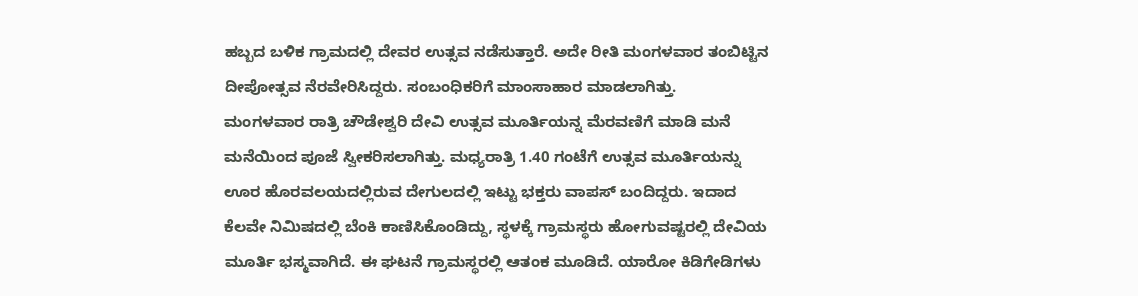ಹಬ್ಬದ ಬಳಿಕ ಗ್ರಾಮದಲ್ಲಿ ದೇವರ ಉತ್ಸವ ನಡೆಸುತ್ತಾರೆ. ಅದೇ ರೀತಿ ಮಂಗಳವಾರ ತಂಬಿಟ್ಟಿನ ದೀಪೋತ್ಸವ ನೆರವೇರಿಸಿದ್ದರು. ಸಂಬಂಧಿಕರಿಗೆ ಮಾಂಸಾಹಾರ ಮಾಡಲಾಗಿತ್ತು.
ಮಂಗಳವಾರ ರಾತ್ರಿ ಚೌಡೇಶ್ವರಿ ದೇವಿ ಉತ್ಸವ ಮೂರ್ತಿಯನ್ನ ಮೆರವಣಿಗೆ ಮಾಡಿ ಮನೆ ಮನೆಯಿಂದ ಪೂಜೆ ಸ್ವೀಕರಿಸಲಾಗಿತ್ತು. ಮಧ್ಯರಾತ್ರಿ 1.40 ಗಂಟೆಗೆ ಉತ್ಸವ ಮೂರ್ತಿಯನ್ನು ಊರ ಹೊರವಲಯದಲ್ಲಿರುವ ದೇಗುಲದಲ್ಲಿ ಇಟ್ಟು ಭಕ್ತರು ವಾಪಸ್ ಬಂದಿದ್ದರು. ಇದಾದ ಕೆಲವೇ ನಿಮಿಷದಲ್ಲಿ ಬೆಂಕಿ ಕಾಣಿಸಿಕೊಂಡಿದ್ದು, ಸ್ಥಳಕ್ಕೆ ಗ್ರಾಮಸ್ಥರು ಹೋಗುವಷ್ಟರಲ್ಲಿ ದೇವಿಯ ಮೂರ್ತಿ ಭಸ್ಮವಾಗಿದೆ. ಈ ಘಟನೆ ಗ್ರಾಮಸ್ಥರಲ್ಲಿ ಆತಂಕ ಮೂಡಿದೆ. ಯಾರೋ ಕಿಡಿಗೇಡಿಗಳು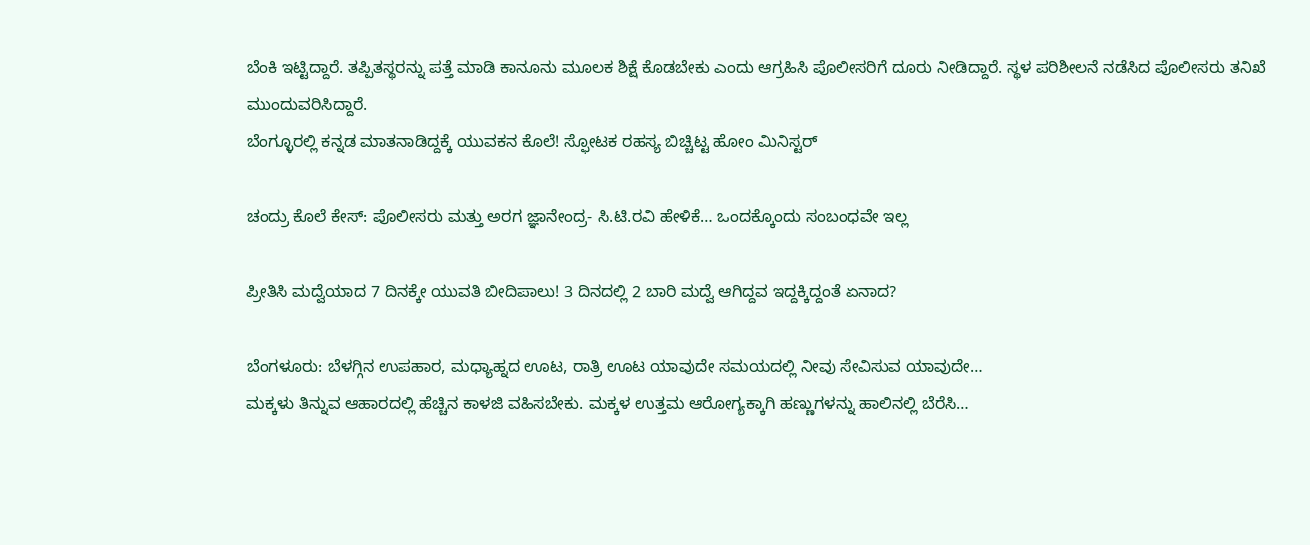ಬೆಂಕಿ ಇಟ್ಟಿದ್ದಾರೆ. ತಪ್ಪಿತಸ್ಥರನ್ನು ಪತ್ತೆ ಮಾಡಿ ಕಾನೂನು ಮೂಲಕ ಶಿಕ್ಷೆ ಕೊಡಬೇಕು ಎಂದು ಆಗ್ರಹಿಸಿ ಪೊಲೀಸರಿಗೆ ದೂರು ನೀಡಿದ್ದಾರೆ. ಸ್ಥಳ ಪರಿಶೀಲನೆ ನಡೆಸಿದ ಪೊಲೀಸರು ತನಿಖೆ ಮುಂದುವರಿಸಿದ್ದಾರೆ.
ಬೆಂಗ್ಳೂರಲ್ಲಿ ಕನ್ನಡ ಮಾತನಾಡಿದ್ದಕ್ಕೆ ಯುವಕನ ಕೊಲೆ! ಸ್ಫೋಟಕ ರಹಸ್ಯ ಬಿಚ್ಚಿಟ್ಟ ಹೋಂ ಮಿನಿಸ್ಟರ್

ಚಂದ್ರು ಕೊಲೆ ಕೇಸ್: ಪೊಲೀಸರು ಮತ್ತು ಅರಗ ಜ್ಞಾನೇಂದ್ರ- ಸಿ.ಟಿ.ರವಿ ಹೇಳಿಕೆ… ಒಂದಕ್ಕೊಂದು ಸಂಬಂಧವೇ ಇಲ್ಲ

ಪ್ರೀತಿಸಿ ಮದ್ವೆಯಾದ 7 ದಿನಕ್ಕೇ ಯುವತಿ ಬೀದಿಪಾಲು! 3 ದಿನದಲ್ಲಿ 2 ಬಾರಿ ಮದ್ವೆ ಆಗಿದ್ದವ ಇದ್ದಕ್ಕಿದ್ದಂತೆ ಏನಾದ?

ಬೆಂಗಳೂರು: ಬೆಳಗ್ಗಿನ ಉಪಹಾರ, ಮಧ್ಯಾಹ್ನದ ಊಟ, ರಾತ್ರಿ ಊಟ ಯಾವುದೇ ಸಮಯದಲ್ಲಿ ನೀವು ಸೇವಿಸುವ ಯಾವುದೇ…
ಮಕ್ಕಳು ತಿನ್ನುವ ಆಹಾರದಲ್ಲಿ ಹೆಚ್ಚಿನ ಕಾಳಜಿ ವಹಿಸಬೇಕು. ಮಕ್ಕಳ ಉತ್ತಮ ಆರೋಗ್ಯಕ್ಕಾಗಿ ಹಣ್ಣುಗಳನ್ನು ಹಾಲಿನಲ್ಲಿ ಬೆರೆಸಿ…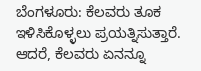ಬೆಂಗಳೂರು: ಕೆಲವರು ತೂಕ ಇಳಿಸಿಕೊಳ್ಳಲು ಪ್ರಯತ್ನಿಸುತ್ತಾರೆ. ಆದರೆ, ಕೆಲವರು ಏನನ್ನೂ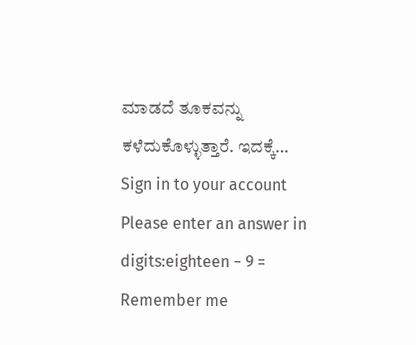ಮಾಡದೆ ತೂಕವನ್ನು ಕಳೆದುಕೊಳ್ಳುತ್ತಾರೆ. ಇದಕ್ಕೆ…
Sign in to your account
Please enter an answer in digits:eighteen − 9 =
Remember me